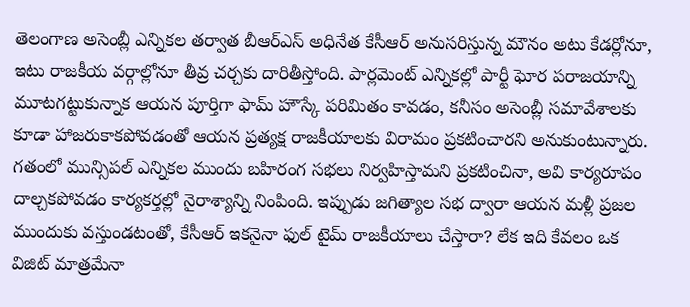తెలంగాణ అసెంబ్లీ ఎన్నికల తర్వాత బీఆర్ఎస్ అధినేత కేసీఆర్ అనుసరిస్తున్న మౌనం అటు కేడర్లోనూ, ఇటు రాజకీయ వర్గాల్లోనూ తీవ్ర చర్చకు దారితీస్తోంది. పార్లమెంట్ ఎన్నికల్లో పార్టీ ఘోర పరాజయాన్ని మూటగట్టుకున్నాక ఆయన పూర్తిగా ఫామ్ హౌస్కే పరిమితం కావడం, కనీసం అసెంబ్లీ సమావేశాలకు కూడా హాజరుకాకపోవడంతో ఆయన ప్రత్యక్ష రాజకీయాలకు విరామం ప్రకటించారని అనుకుంటున్నారు. గతంలో మున్సిపల్ ఎన్నికల ముందు బహిరంగ సభలు నిర్వహిస్తామని ప్రకటించినా, అవి కార్యరూపం దాల్చకపోవడం కార్యకర్తల్లో నైరాశ్యాన్ని నింపింది. ఇప్పుడు జగిత్యాల సభ ద్వారా ఆయన మళ్లీ ప్రజల ముందుకు వస్తుండటంతో, కేసీఆర్ ఇకనైనా ఫుల్ టైమ్ రాజకీయాలు చేస్తారా? లేక ఇది కేవలం ఒక విజిట్ మాత్రమేనా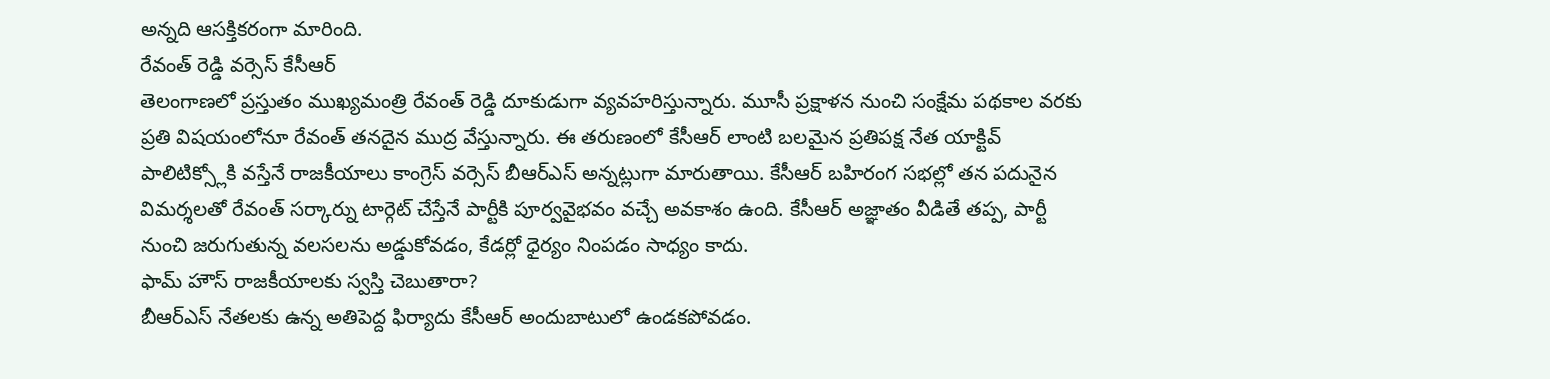అన్నది ఆసక్తికరంగా మారింది.
రేవంత్ రెడ్డి వర్సెస్ కేసీఆర్
తెలంగాణలో ప్రస్తుతం ముఖ్యమంత్రి రేవంత్ రెడ్డి దూకుడుగా వ్యవహరిస్తున్నారు. మూసీ ప్రక్షాళన నుంచి సంక్షేమ పథకాల వరకు ప్రతి విషయంలోనూ రేవంత్ తనదైన ముద్ర వేస్తున్నారు. ఈ తరుణంలో కేసీఆర్ లాంటి బలమైన ప్రతిపక్ష నేత యాక్టివ్ పాలిటిక్స్లోకి వస్తేనే రాజకీయాలు కాంగ్రెస్ వర్సెస్ బీఆర్ఎస్ అన్నట్లుగా మారుతాయి. కేసీఆర్ బహిరంగ సభల్లో తన పదునైన విమర్శలతో రేవంత్ సర్కార్ను టార్గెట్ చేస్తేనే పార్టీకి పూర్వవైభవం వచ్చే అవకాశం ఉంది. కేసీఆర్ అజ్ఞాతం వీడితే తప్ప, పార్టీ నుంచి జరుగుతున్న వలసలను అడ్డుకోవడం, కేడర్లో ధైర్యం నింపడం సాధ్యం కాదు.
ఫామ్ హౌస్ రాజకీయాలకు స్వస్తి చెబుతారా?
బీఆర్ఎస్ నేతలకు ఉన్న అతిపెద్ద ఫిర్యాదు కేసీఆర్ అందుబాటులో ఉండకపోవడం.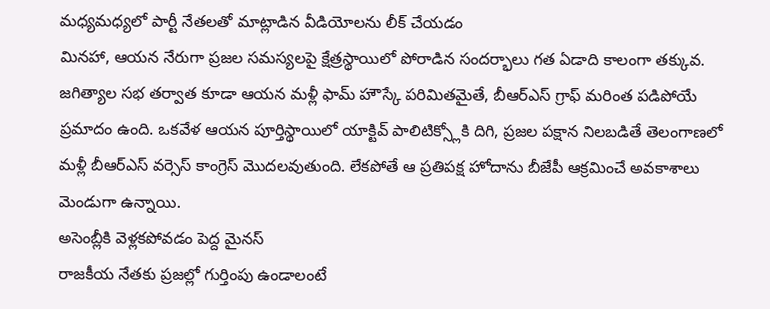మధ్యమధ్యలో పార్టీ నేతలతో మాట్లాడిన వీడియోలను లీక్ చేయడం
మినహా, ఆయన నేరుగా ప్రజల సమస్యలపై క్షేత్రస్థాయిలో పోరాడిన సందర్భాలు గత ఏడాది కాలంగా తక్కువ. జగిత్యాల సభ తర్వాత కూడా ఆయన మళ్లీ ఫామ్ హౌస్కే పరిమితమైతే, బీఆర్ఎస్ గ్రాఫ్ మరింత పడిపోయే ప్రమాదం ఉంది. ఒకవేళ ఆయన పూర్తిస్థాయిలో యాక్టివ్ పాలిటిక్స్లోకి దిగి, ప్రజల పక్షాన నిలబడితే తెలంగాణలో మళ్లీ బీఆర్ఎస్ వర్సెస్ కాంగ్రెస్ మొదలవుతుంది. లేకపోతే ఆ ప్రతిపక్ష హోదాను బీజేపీ ఆక్రమించే అవకాశాలు మెండుగా ఉన్నాయి.
అసెంబ్లీకి వెళ్లకపోవడం పెద్ద మైనస్
రాజకీయ నేతకు ప్రజల్లో గుర్తింపు ఉండాలంటే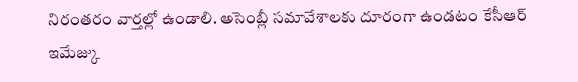నిరంతరం వార్తల్లో ఉండాలి. అసెంబ్లీ సమావేశాలకు దూరంగా ఉండటం కేసీఆర్ ఇమేజ్కు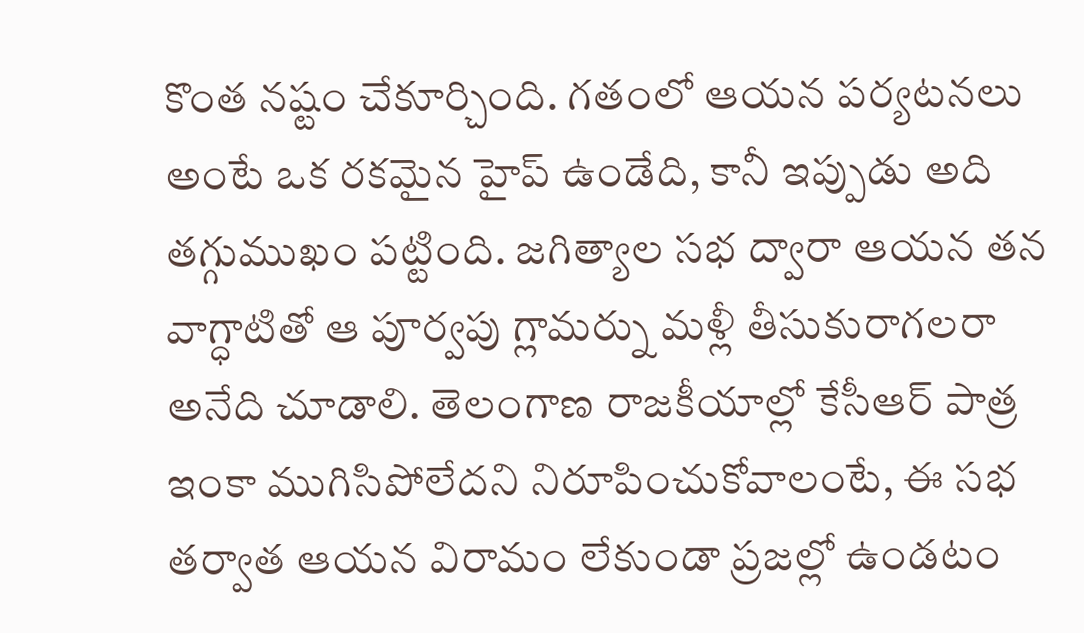కొంత నష్టం చేకూర్చింది. గతంలో ఆయన పర్యటనలు అంటే ఒక రకమైన హైప్ ఉండేది, కానీ ఇప్పుడు అది తగ్గుముఖం పట్టింది. జగిత్యాల సభ ద్వారా ఆయన తన వాగ్ధాటితో ఆ పూర్వపు గ్లామర్ను మళ్లీ తీసుకురాగలరా అనేది చూడాలి. తెలంగాణ రాజకీయాల్లో కేసీఆర్ పాత్ర ఇంకా ముగిసిపోలేదని నిరూపించుకోవాలంటే, ఈ సభ తర్వాత ఆయన విరామం లేకుండా ప్రజల్లో ఉండటం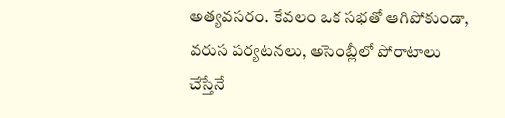అత్యవసరం. కేవలం ఒక సభతో ఆగిపోకుండా, వరుస పర్యటనలు, అసెంబ్లీలో పోరాటాలు చేస్తేనే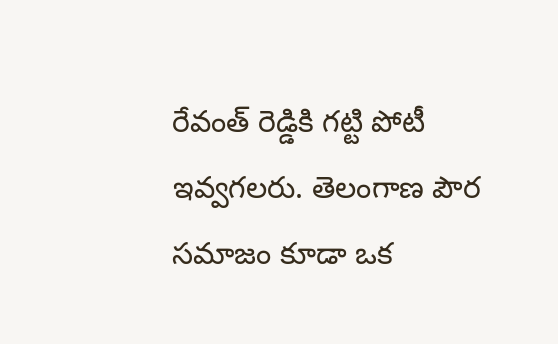రేవంత్ రెడ్డికి గట్టి పోటీ ఇవ్వగలరు. తెలంగాణ పౌర సమాజం కూడా ఒక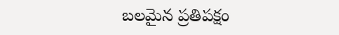బలమైన ప్రతిపక్షం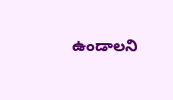ఉండాలని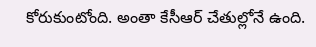కోరుకుంటోంది. అంతా కేసీఆర్ చేతుల్లోనే ఉంది.